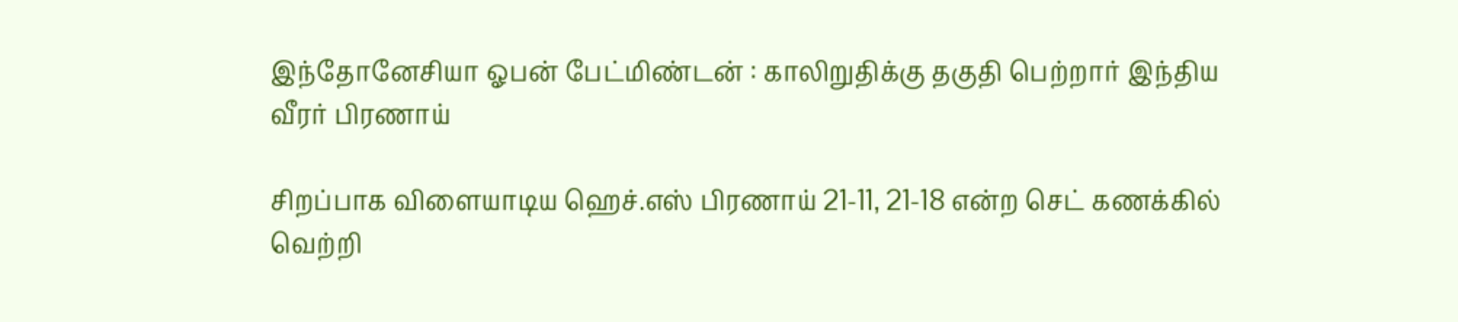இந்தோனேசியா ஓபன் பேட்மிண்டன் : காலிறுதிக்கு தகுதி பெற்றார் இந்திய வீரர் பிரணாய்

சிறப்பாக விளையாடிய ஹெச்.எஸ் பிரணாய் 21-11, 21-18 என்ற செட் கணக்கில் வெற்றி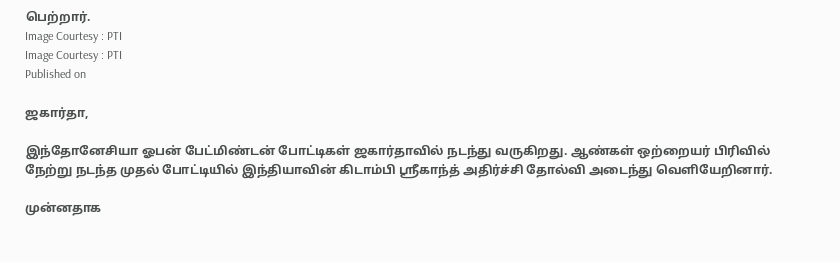பெற்றார்.
Image Courtesy : PTI
Image Courtesy : PTI
Published on

ஜகார்தா,

இந்தோனேசியா ஓபன் பேட்மிண்டன் போட்டிகள் ஜகார்தாவில் நடந்து வருகிறது. ஆண்கள் ஒற்றையர் பிரிவில் நேற்று நடந்த முதல் போட்டியில் இந்தியாவின் கிடாம்பி ஸ்ரீகாந்த் அதிர்ச்சி தோல்வி அடைந்து வெளியேறினார்.

முன்னதாக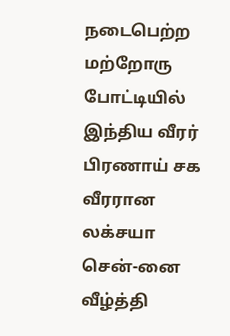நடைபெற்ற மற்றோரு போட்டியில் இந்திய வீரர் பிரணாய் சக வீரரான லக்சயா சென்-னை வீழ்த்தி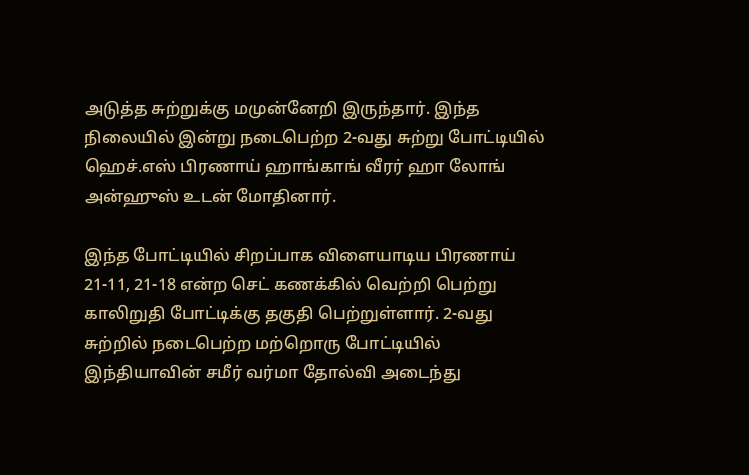அடுத்த சுற்றுக்கு மமுன்னேறி இருந்தார். இந்த நிலையில் இன்று நடைபெற்ற 2-வது சுற்று போட்டியில் ஹெச்.எஸ் பிரணாய் ஹாங்காங் வீரர் ஹா லோங் அன்ஹுஸ் உடன் மோதினார்.

இந்த போட்டியில் சிறப்பாக விளையாடிய பிரணாய் 21-11, 21-18 என்ற செட் கணக்கில் வெற்றி பெற்று காலிறுதி போட்டிக்கு தகுதி பெற்றுள்ளார். 2-வது சுற்றில் நடைபெற்ற மற்றொரு போட்டியில் இந்தியாவின் சமீர் வர்மா தோல்வி அடைந்து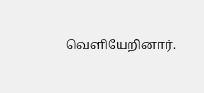வெளியேறினார்.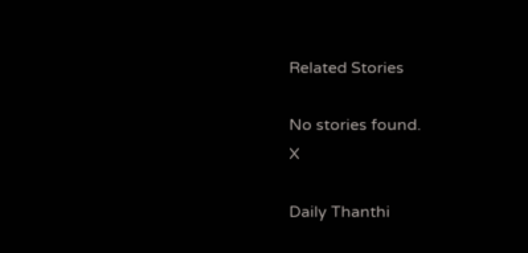Related Stories

No stories found.
X

Daily Thanthi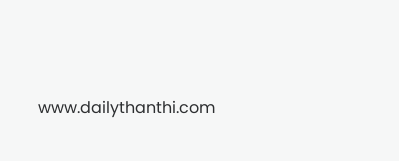www.dailythanthi.com